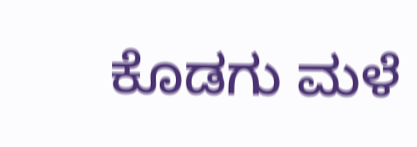ಕೊಡಗು ಮಳೆ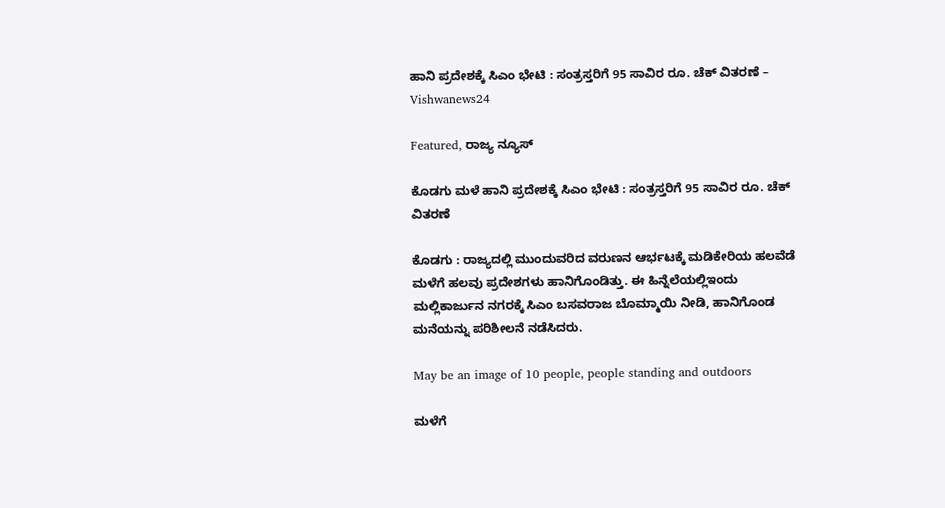ಹಾನಿ ಪ್ರದೇಶಕ್ಕೆ ಸಿಎಂ ಭೇಟಿ : ಸಂತ್ರಸ್ತರಿಗೆ 95 ಸಾವಿರ ರೂ. ಚೆಕ್‌ ವಿತರಣೆ – Vishwanews24

Featured, ರಾಜ್ಯ ನ್ಯೂಸ್

ಕೊಡಗು ಮಳೆ ಹಾನಿ ಪ್ರದೇಶಕ್ಕೆ ಸಿಎಂ ಭೇಟಿ : ಸಂತ್ರಸ್ತರಿಗೆ 95 ಸಾವಿರ ರೂ. ಚೆಕ್‌ ವಿತರಣೆ

ಕೊಡಗು : ರಾಜ್ಯದಲ್ಲಿ ಮುಂದುವರಿದ ವರುಣನ ಆರ್ಭಟಕ್ಕೆ ಮಡಿಕೇರಿಯ ಹಲವೆಡೆ ಮಳೆಗೆ ಹಲವು ಪ್ರದೇಶಗಳು ಹಾನಿಗೊಂಡಿತ್ತು. ಈ ಹಿನ್ನೆಲೆಯಲ್ಲಿಇಂದು ಮಲ್ಲಿಕಾರ್ಜುನ ನಗರಕ್ಕೆ ಸಿಎಂ ಬಸವರಾಜ ಬೊಮ್ಮಾಯಿ ನೀಡಿ, ಹಾನಿಗೊಂಡ ಮನೆಯನ್ನು ಪರಿಶೀಲನೆ ನಡೆಸಿದರು.

May be an image of 10 people, people standing and outdoors

ಮಳೆಗೆ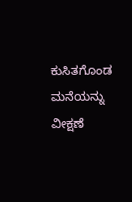ಕುಸಿತಗೊಂಡ ಮನೆಯನ್ನು ವೀಕ್ಷಣೆ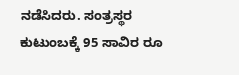ನಡೆಸಿದರು. ಸಂತ್ರಸ್ಥರ ಕುಟುಂಬಕ್ಕೆ 95 ಸಾವಿರ ರೂ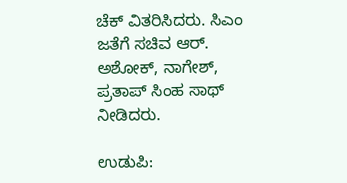ಚೆಕ್‌ ವಿತರಿಸಿದರು. ಸಿಎಂ ಜತೆಗೆ ಸಚಿವ ಆರ್‌. ಅಶೋಕ್‌, ನಾಗೇಶ್‌, ಪ್ರತಾಪ್‌ ಸಿಂಹ ಸಾಥ್‌ ನೀಡಿದರು.

ಉಡುಪಿ: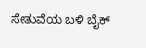ಸೇತುವೆಯ ಬಳಿ ಬೈಕ್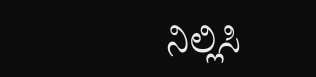ನಿಲ್ಲಿಸಿ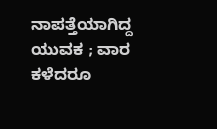ನಾಪತ್ತೆಯಾಗಿದ್ದ ಯುವಕ ; ವಾರ ಕಳೆದರೂ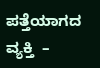ಪತ್ತೆಯಾಗದ ವ್ಯಕ್ತಿ  –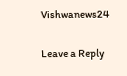Vishwanews24

Leave a Reply